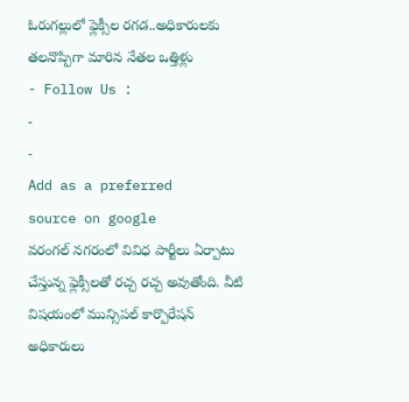ఓరుగల్లులో ఫ్లెక్సీల రగడ..అధికారులకు తలనొప్పిగా మారిన నేతల ఒత్తిళ్లు
- Follow Us :
-
-
Add as a preferred
source on google
వరంగల్ నగరంలో వివిధ పార్టీలు ఏర్పాటు చేస్తున్న ఫ్లెక్సీలతో రచ్చ రచ్చ అవుతోంది. వీటి విషయంలో మున్సిపల్ కార్పొరేషన్ అధికారులు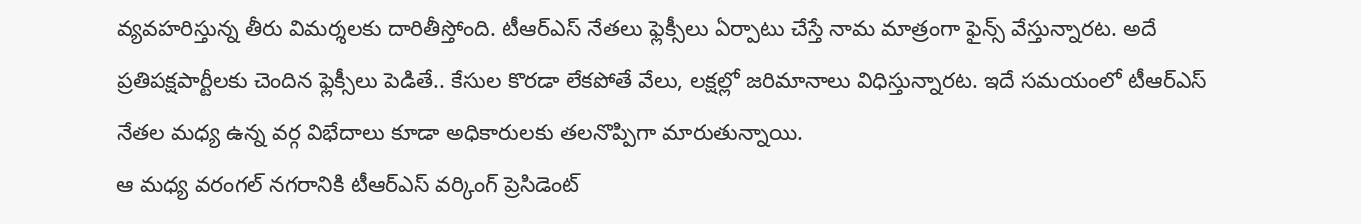వ్యవహరిస్తున్న తీరు విమర్శలకు దారితీస్తోంది. టీఆర్ఎస్ నేతలు ఫ్లెక్సీలు ఏర్పాటు చేస్తే నామ మాత్రంగా ఫైన్స్ వేస్తున్నారట. అదే ప్రతిపక్షపార్టీలకు చెందిన ఫ్లెక్సీలు పెడితే.. కేసుల కొరడా లేకపోతే వేలు, లక్షల్లో జరిమానాలు విధిస్తున్నారట. ఇదే సమయంలో టీఆర్ఎస్ నేతల మధ్య ఉన్న వర్గ విభేదాలు కూడా అధికారులకు తలనొప్పిగా మారుతున్నాయి.
ఆ మధ్య వరంగల్ నగరానికి టీఆర్ఎస్ వర్కింగ్ ప్రెసిడెంట్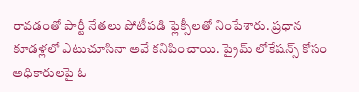రావడంతో పార్టీ నేతలు పోటీపడి ఫ్లెక్సీలతో నింపేశారు. ప్రధాన కూడళ్లలో ఎటుచూసినా అవే కనిపించాయి. ప్రైమ్ లోకేషన్స్ కోసం అధికారులపై ఓ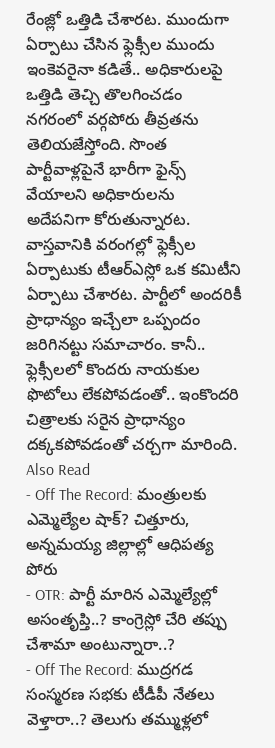రేంజ్లో ఒత్తిడి చేశారట. ముందుగా ఏర్పాటు చేసిన ఫ్లెక్సీల ముందు ఇంకెవరైనా కడితే.. అధికారులపై ఒత్తిడి తెచ్చి తొలగించడం నగరంలో వర్గపోరు తీవ్రతను తెలియజేస్తోంది. సొంత పార్టీవాళ్లపైనే భారీగా ఫైన్స్ వేయాలని అధికారులను అదేపనిగా కోరుతున్నారట. వాస్తవానికి వరంగల్లో ఫ్లెక్సీల ఏర్పాటుకు టీఆర్ఎస్లో ఒక కమిటీని ఏర్పాటు చేశారట. పార్టీలో అందరికీ ప్రాధాన్యం ఇచ్చేలా ఒప్పందం జరిగినట్టు సమాచారం. కానీ.. ఫ్లెక్సీలలో కొందరు నాయకుల ఫొటోలు లేకపోవడంతో.. ఇంకొందరి చిత్రాలకు సరైన ప్రాధాన్యం దక్కకపోవడంతో చర్చగా మారింది.
Also Read
- Off The Record: మంత్రులకు ఎమ్మెల్యేల షాక్? చిత్తూరు, అన్నమయ్య జిల్లాల్లో ఆధిపత్య పోరు
- OTR: పార్టీ మారిన ఎమ్మెల్యేల్లో అసంతృప్తి..? కాంగ్రెస్లో చేరి తప్పు చేశామా అంటున్నారా..?
- Off The Record: ముద్రగడ సంస్మరణ సభకు టీడీపీ నేతలు వెళ్తారా..? తెలుగు తమ్ముళ్లలో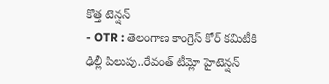కొత్త టెన్షన్
- OTR : తెలంగాణ కాంగ్రెస్ కోర్ కమిటీకి ఢిల్లీ పిలుపు..రేవంత్ టీమ్లో హైటెన్షన్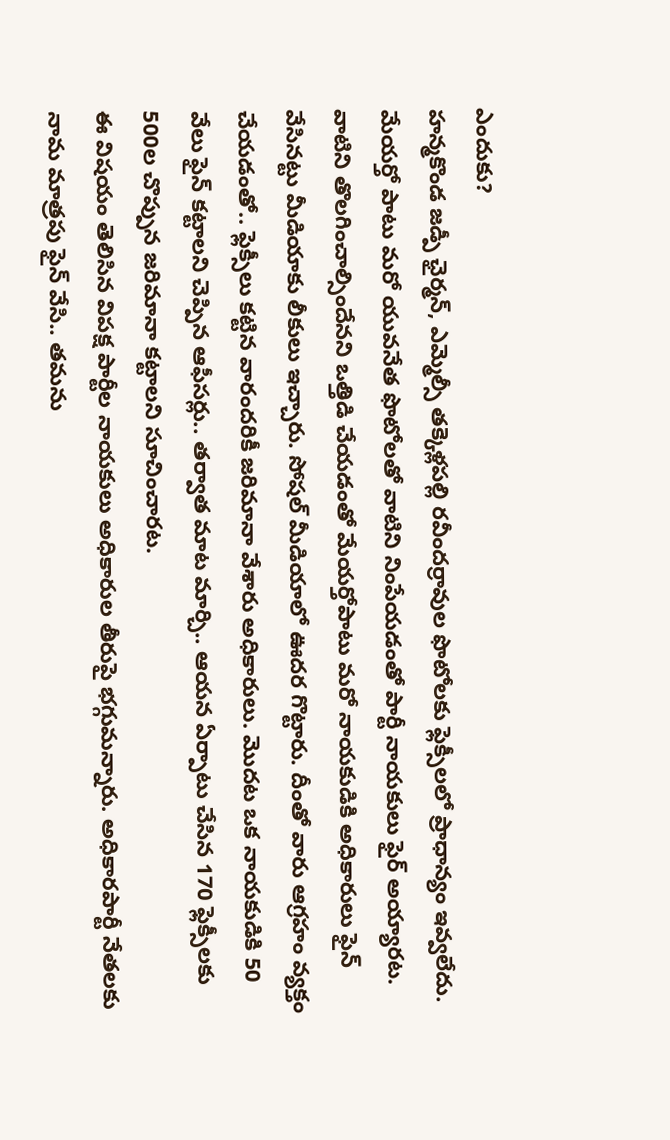ఎందుకు?
హన్మకొండ జడ్పీ ఛైర్మన్, ఎమ్మెల్సీ తక్కెళ్లపల్లి రవీందర్రావుల ఫొటోలకు ఫ్లెక్సీలలో ప్రాధాన్యం ఇవ్వలేదు. మేయర్తో పాటు మరో యువనేత ఫొటోలతో వాటిని నింపేయడంతో పార్టీ నాయకులు ఫైర్ అయ్యారట. వాటిని తొలగించాల్సిందేనని ఒత్తిడి చేయడంతో మేయర్తోపాటు మరో నాయకుడికి అధికారులు ఫైన్ వేసినట్టు మీడియాకు లీకులు ఇచ్చారు. సోషల్ మీడియాలో ఊదర గొట్టారు. దీంతో వారు ఆగ్రహం వ్యక్తం చేయడంతో.. ఫ్లెక్సీలు కట్టిన వారందరికీ జరిమానా వేశారు అధికారులు. మొదట ఒక నాయకుడికి 50 వేలు ఫైన్ కట్టాలని చెప్పిన ఆఫీసర్లు.. తర్వాత మాట మార్చి.. ఆయన ఏర్పాటు చేసిన 170 ఫ్లెక్సీలకు 500ల చొప్పున జరిమానా కట్టాలని సూచించారట.
ఈ విషయం తెలిసిన విపక్ష పార్టీల నాయకులు అధికారుల తీరుపై భగ్గుమన్నారు. అధికారపార్టీ నేతలకు నామ మాత్రపు ఫైన్ వేసి.. తమను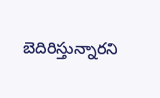బెదిరిస్తున్నారని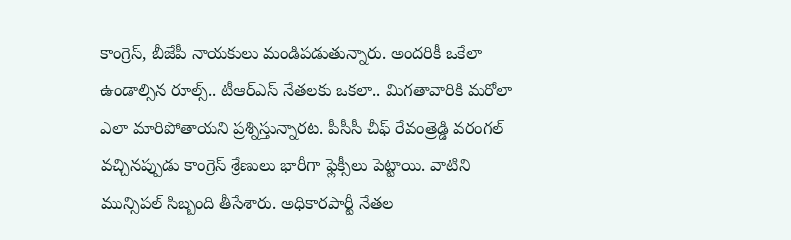కాంగ్రెస్, బీజేపీ నాయకులు మండిపడుతున్నారు. అందరికీ ఒకేలా ఉండాల్సిన రూల్స్.. టీఆర్ఎస్ నేతలకు ఒకలా.. మిగతావారికి మరోలా ఎలా మారిపోతాయని ప్రశ్నిస్తున్నారట. పీసీసీ చీఫ్ రేవంత్రెడ్డి వరంగల్ వచ్చినప్పుడు కాంగ్రెస్ శ్రేణులు భారీగా ఫ్లెక్సీలు పెట్టాయి. వాటిని మున్సిపల్ సిబ్బంది తీసేశారు. అధికారపార్టీ నేతల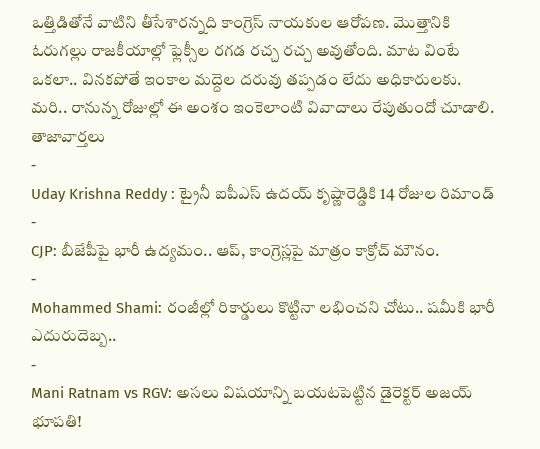ఒత్తిడితోనే వాటిని తీసేశారన్నది కాంగ్రెస్ నాయకుల ఆరోపణ. మొత్తానికి ఓరుగల్లు రాజకీయాల్లో ఫ్లెక్సీల రగడ రచ్చ రచ్చ అవుతోంది. మాట వింటే ఒకలా.. వినకపోతే ఇంకాల మద్దెల దరువు తప్పడం లేదు అధికారులకు. మరి.. రానున్న రోజుల్లో ఈ అంశం ఇంకెలాంటి వివాదాలు రేపుతుందో చూడాలి.
తాజావార్తలు
-
Uday Krishna Reddy : ట్రైనీ ఐపీఎస్ ఉదయ్ కృష్ణారెడ్డికి 14 రోజుల రిమాండ్
-
CJP: బీజేపీపై భారీ ఉద్యమం.. ఆప్, కాంగ్రెస్లపై మాత్రం కాక్రోచ్ మౌనం.
-
Mohammed Shami: రంజీల్లో రికార్డులు కొట్టినా లభించని చోటు.. షమీకి భారీ ఎదురుదెబ్బ..
-
Mani Ratnam vs RGV: అసలు విషయాన్ని బయటపెట్టిన డైరెక్టర్ అజయ్ భూపతి!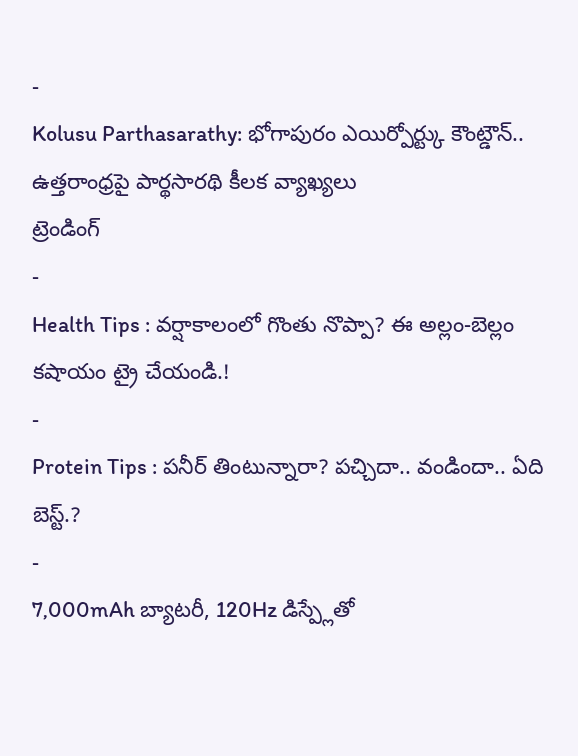-
Kolusu Parthasarathy: భోగాపురం ఎయిర్పోర్ట్కు కౌంట్డౌన్.. ఉత్తరాంధ్రపై పార్థసారథి కీలక వ్యాఖ్యలు
ట్రెండింగ్
-
Health Tips : వర్షాకాలంలో గొంతు నొప్పా? ఈ అల్లం-బెల్లం కషాయం ట్రై చేయండి.!
-
Protein Tips : పనీర్ తింటున్నారా? పచ్చిదా.. వండిందా.. ఏది బెస్ట్.?
-
7,000mAh బ్యాటరీ, 120Hz డిస్ప్లేతో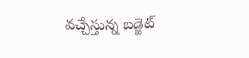వచ్చేస్తున్న బడ్జెట్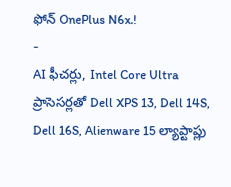ఫోన్ OnePlus N6x.!
-
AI ఫీచర్లు, Intel Core Ultra ప్రాసెసర్లతో Dell XPS 13, Dell 14S, Dell 16S, Alienware 15 ల్యాప్టాప్లు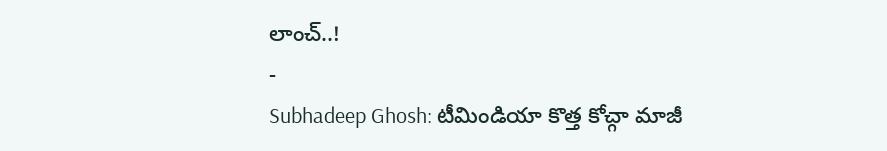లాంచ్..!
-
Subhadeep Ghosh: టీమిండియా కొత్త కోచ్గా మాజీ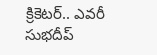క్రికెటర్.. ఎవరీ సుభదీప్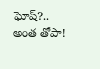ఘోష్?.. అంత తోపా!